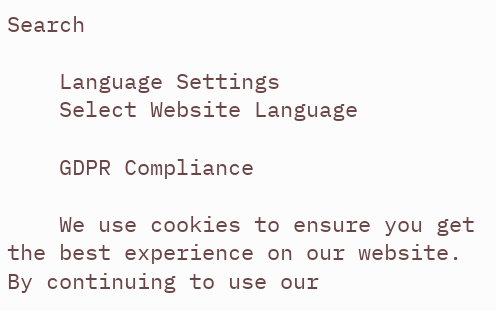Search

    Language Settings
    Select Website Language

    GDPR Compliance

    We use cookies to ensure you get the best experience on our website. By continuing to use our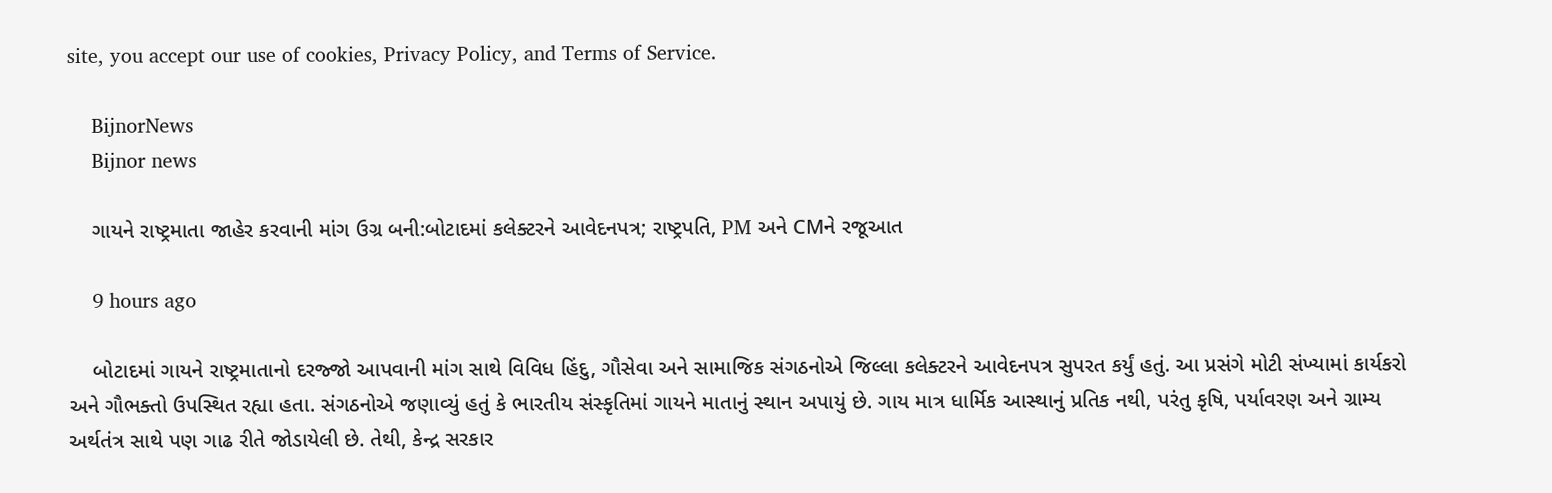site, you accept our use of cookies, Privacy Policy, and Terms of Service.

    BijnorNews
    Bijnor news

    ગાયને રાષ્ટ્રમાતા જાહેર કરવાની માંગ ઉગ્ર બની:બોટાદમાં કલેક્ટરને આવેદનપત્ર; રાષ્ટ્રપતિ, PM અને CMને રજૂઆત

    9 hours ago

    બોટાદમાં ગાયને રાષ્ટ્રમાતાનો દરજ્જો આપવાની માંગ સાથે વિવિધ હિંદુ, ગૌસેવા અને સામાજિક સંગઠનોએ જિલ્લા કલેક્ટરને આવેદનપત્ર સુપરત કર્યું હતું. આ પ્રસંગે મોટી સંખ્યામાં કાર્યકરો અને ગૌભક્તો ઉપસ્થિત રહ્યા હતા. સંગઠનોએ જણાવ્યું હતું કે ભારતીય સંસ્કૃતિમાં ગાયને માતાનું સ્થાન અપાયું છે. ગાય માત્ર ધાર્મિક આસ્થાનું પ્રતિક નથી, પરંતુ કૃષિ, પર્યાવરણ અને ગ્રામ્ય અર્થતંત્ર સાથે પણ ગાઢ રીતે જોડાયેલી છે. તેથી, કેન્દ્ર સરકાર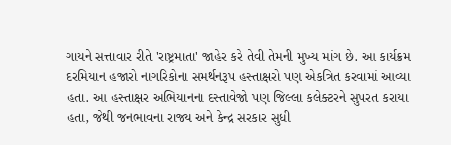ગાયને સત્તાવાર રીતે 'રાષ્ટ્રમાતા' જાહેર કરે તેવી તેમની મુખ્ય માંગ છે. આ કાર્યક્રમ દરમિયાન હજારો નાગરિકોના સમર્થનરૂપ હસ્તાક્ષરો પણ એકત્રિત કરવામાં આવ્યા હતા. આ હસ્તાક્ષર અભિયાનના દસ્તાવેજો પણ જિલ્લા કલેક્ટરને સુપરત કરાયા હતા, જેથી જનભાવના રાજ્ય અને કેન્દ્ર સરકાર સુધી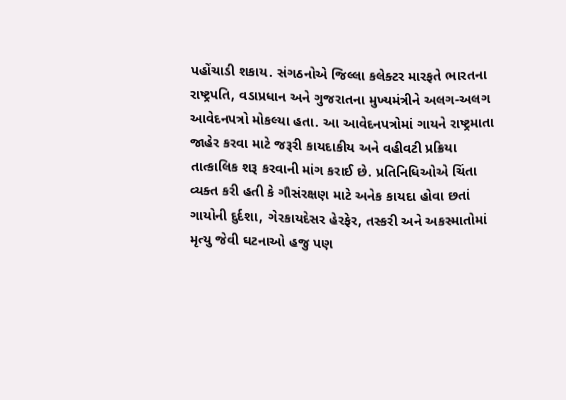પહોંચાડી શકાય. સંગઠનોએ જિલ્લા કલેક્ટર મારફતે ભારતના રાષ્ટ્રપતિ, વડાપ્રધાન અને ગુજરાતના મુખ્યમંત્રીને અલગ-અલગ આવેદનપત્રો મોકલ્યા હતા. આ આવેદનપત્રોમાં ગાયને રાષ્ટ્રમાતા જાહેર કરવા માટે જરૂરી કાયદાકીય અને વહીવટી પ્રક્રિયા તાત્કાલિક શરૂ કરવાની માંગ કરાઈ છે. પ્રતિનિધિઓએ ચિંતા વ્યક્ત કરી હતી કે ગૌસંરક્ષણ માટે અનેક કાયદા હોવા છતાં ગાયોની દુર્દશા, ગેરકાયદેસર હેરફેર, તસ્કરી અને અકસ્માતોમાં મૃત્યુ જેવી ઘટનાઓ હજુ પણ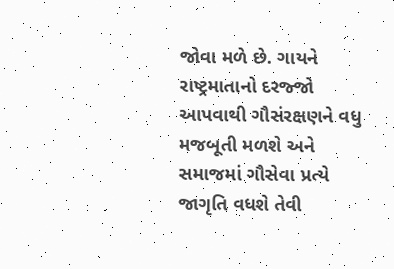જોવા મળે છે. ગાયને રાષ્ટ્રમાતાનો દરજ્જો આપવાથી ગૌસંરક્ષણને વધુ મજબૂતી મળશે અને સમાજમાં ગૌસેવા પ્રત્યે જાગૃતિ વધશે તેવી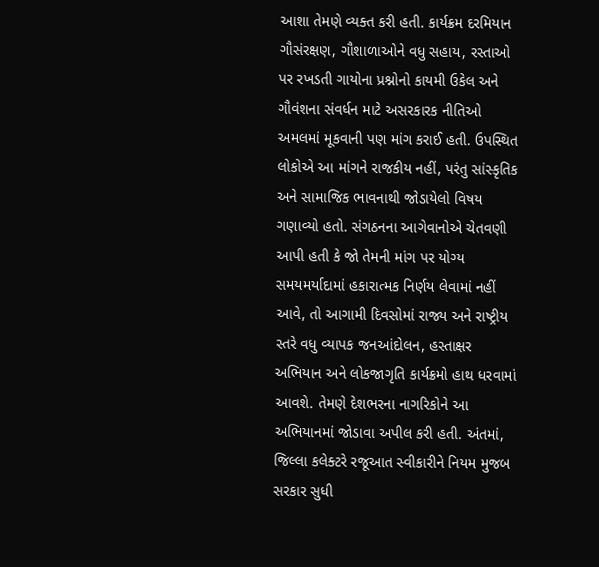આશા તેમણે વ્યક્ત કરી હતી. કાર્યક્રમ દરમિયાન ગૌસંરક્ષણ, ગૌશાળાઓને વધુ સહાય, રસ્તાઓ પર રખડતી ગાયોના પ્રશ્નોનો કાયમી ઉકેલ અને ગૌવંશના સંવર્ધન માટે અસરકારક નીતિઓ અમલમાં મૂકવાની પણ માંગ કરાઈ હતી. ઉપસ્થિત લોકોએ આ માંગને રાજકીય નહીં, પરંતુ સાંસ્કૃતિક અને સામાજિક ભાવનાથી જોડાયેલો વિષય ગણાવ્યો હતો. સંગઠનના આગેવાનોએ ચેતવણી આપી હતી કે જો તેમની માંગ પર યોગ્ય સમયમર્યાદામાં હકારાત્મક નિર્ણય લેવામાં નહીં આવે, તો આગામી દિવસોમાં રાજ્ય અને રાષ્ટ્રીય સ્તરે વધુ વ્યાપક જનઆંદોલન, હસ્તાક્ષર અભિયાન અને લોકજાગૃતિ કાર્યક્રમો હાથ ધરવામાં આવશે. તેમણે દેશભરના નાગરિકોને આ અભિયાનમાં જોડાવા અપીલ કરી હતી. અંતમાં, જિલ્લા કલેક્ટરે રજૂઆત સ્વીકારીને નિયમ મુજબ સરકાર સુધી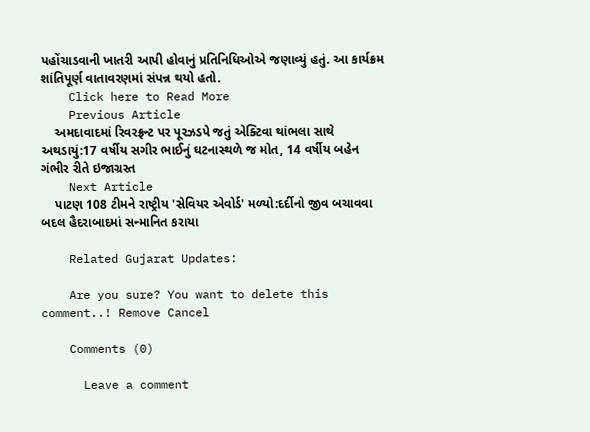પહોંચાડવાની ખાતરી આપી હોવાનું પ્રતિનિધિઓએ જણાવ્યું હતું. આ કાર્યક્રમ શાંતિપૂર્ણ વાતાવરણમાં સંપન્ન થયો હતો.
    Click here to Read More
    Previous Article
    અમદાવાદમાં રિવરફ્રન્ટ પર પૂરઝડપે જતું એક્ટિવા થાંભલા સાથે અથડાયું:17 વર્ષીય સગીર ભાઈનું ઘટનાસ્થળે જ મોત, 14 વર્ષીય બહેન ગંભીર રીતે ઇજાગ્રસ્ત
    Next Article
    પાટણ 108 ટીમને રાષ્ટ્રીય 'સેવિયર એવોર્ડ' મળ્યો:દર્દીનો જીવ બચાવવા બદલ હૈદરાબાદમાં સન્માનિત કરાયા

    Related Gujarat Updates:

    Are you sure? You want to delete this comment..! Remove Cancel

    Comments (0)

      Leave a comment